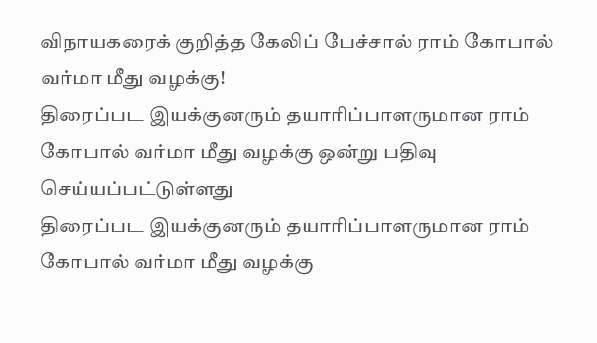விநாயகரைக் குறித்த கேலிப் பேச்சால் ராம் கோபால் வர்மா மீது வழக்கு!
திரைப்பட இயக்குனரும் தயாரிப்பாளருமான ராம் கோபால் வர்மா மீது வழக்கு ஒன்று பதிவு செய்யப்பட்டுள்ளது
திரைப்பட இயக்குனரும் தயாரிப்பாளருமான ராம் கோபால் வர்மா மீது வழக்கு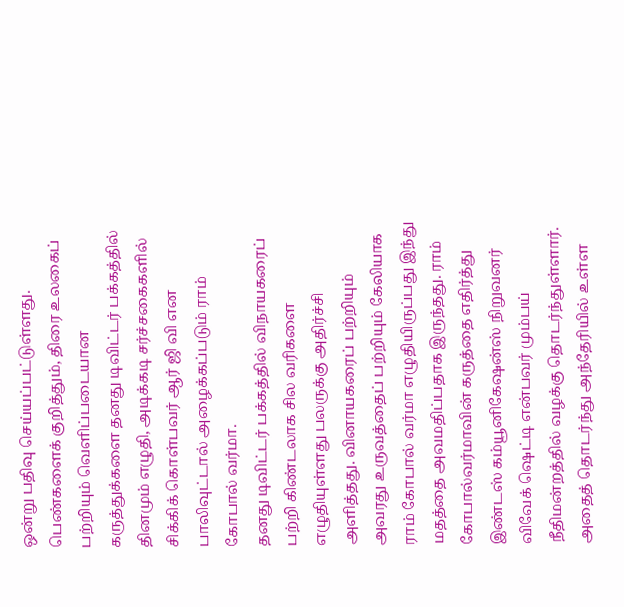ஒன்று பதிவு செய்யப்பட்டுள்ளது. பெண்களைக் குறித்தும், திரை உலகைப் பற்றியும் வெளிப்படையான கருத்துக்களை தனது டிவிட்டர் பக்கத்தில் தினமும் எழுதி, அடிக்கடி சர்ச்சகைகளில் சிக்கிக் கொள்பவர் ஆர் ஜி வி என பாலிவுட்டால் அழைக்கப்படும் ராம் கோபால் வர்மா.
தனது டிவிட்டர் பக்கத்தில் விநாயகரைப் பற்றி கிண்டலாக சில வரிகளை எழுதியுள்ளது பலருக்கு அதிர்ச்சி அளித்தது. வினாயகரைப் பற்றியும் அவரது உருவத்தைப் பற்றியும் கேலியாக ராம் கோபால் வர்மா எழுதியிருப்பது இந்து மதத்தை அவமதிப்பதாக இருந்தது. ராம் கோபால்வர்மாவின் கருத்தை எதிர்த்து இண்டஸ் கம்யூனிகேஷன்ஸ் நிறுவனர் விவேக் ஷெட்டி என்பவர் மும்பய் நீதிமன்றத்தில் வழக்கு தொடர்ந்துள்ளார். அதைத் தொடர்ந்து அந்தேரியில் உள்ள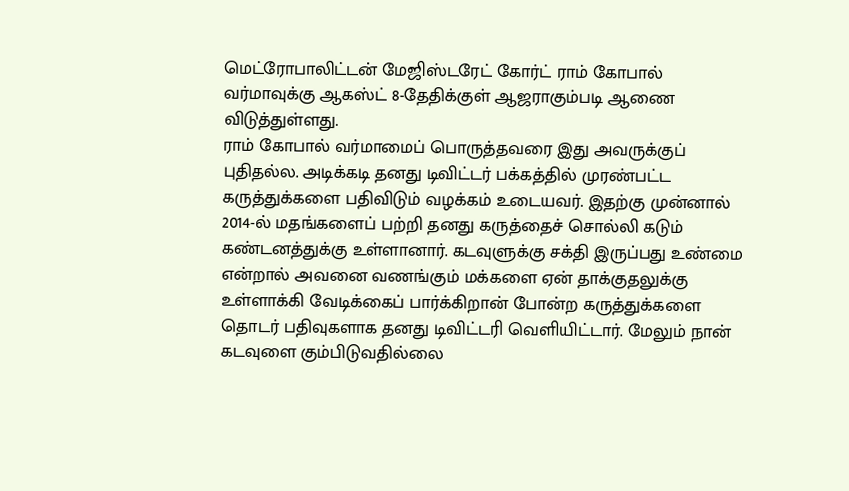மெட்ரோபாலிட்டன் மேஜிஸ்டரேட் கோர்ட் ராம் கோபால் வர்மாவுக்கு ஆகஸ்ட் 8-தேதிக்குள் ஆஜராகும்படி ஆணை விடுத்துள்ளது.
ராம் கோபால் வர்மாமைப் பொருத்தவரை இது அவருக்குப் புதிதல்ல. அடிக்கடி தனது டிவிட்டர் பக்கத்தில் முரண்பட்ட கருத்துக்களை பதிவிடும் வழக்கம் உடையவர். இதற்கு முன்னால் 2014-ல் மதங்களைப் பற்றி தனது கருத்தைச் சொல்லி கடும் கண்டனத்துக்கு உள்ளானார். கடவுளுக்கு சக்தி இருப்பது உண்மை என்றால் அவனை வணங்கும் மக்களை ஏன் தாக்குதலுக்கு உள்ளாக்கி வேடிக்கைப் பார்க்கிறான் போன்ற கருத்துக்களை தொடர் பதிவுகளாக தனது டிவிட்டரி வெளியிட்டார். மேலும் நான் கடவுளை கும்பிடுவதில்லை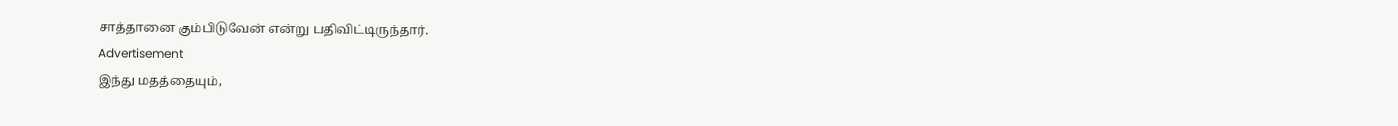சாத்தானை கும்பிடுவேன் என்று பதிவிட்டிருந்தார்.
Advertisement
இந்து மதத்தையும்,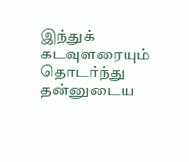இந்துக் கடவுளரையும் தொடர்ந்து தன்னுடைய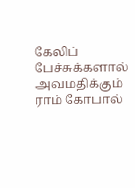கேலிப் பேச்சுக்களால் அவமதிக்கும் ராம் கோபால்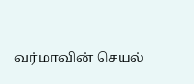வர்மாவின் செயல்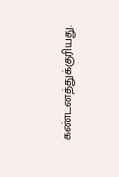கண்டனத்துக்குரியது.